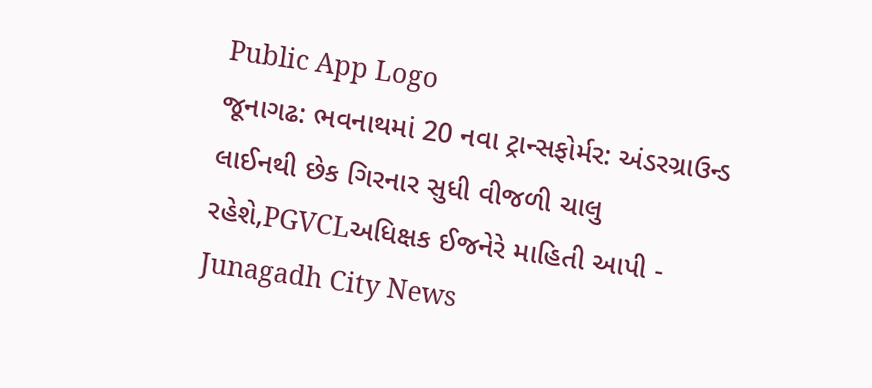Public App Logo
જૂનાગઢ: ભવનાથમાં 20 નવા ટ્રાન્સફોર્મર: અંડરગ્રાઉન્ડ લાઈનથી છેક ગિરનાર સુધી વીજળી ચાલુ રહેશે,PGVCLઅધિક્ષક ઈજનેરે માહિતી આપી - Junagadh City News